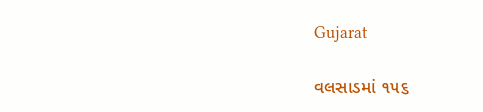Gujarat

વલસાડમાં ૧૫૬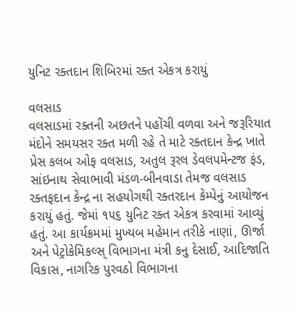યુનિટ રક્તદાન શિબિરમાં રક્ત એકત્ર કરાયું

વલસાડ
વલસાડમાં રક્તની અછતને પહોંચી વળવા અને જરૂરિયાત મંદોને સમયસર રક્ત મળી રહે તે માટે રક્તદાન કેન્દ્ર ખાતે પ્રેસ કલબ ઓફ વલસાડ, અતુલ રૂરલ ડેવલપમેન્ટજ ફંડ, સાંઇનાથ સેવાભાવી મંડળ-બીનવાડા તેમજ વલસાડ રક્તફદાન કેન્દ્ર ના સહયોગથી રક્તરદાન કેમ્પેનું આયોજન કરાયું હતું. જેમાં ૧૫૬ યુનિટ રક્ત એકત્ર કરવામાં આવ્યું હતું. આ કાર્યક્રમમાં મુખ્યબ મહેમાન તરીકે નાણાં, ઊર્જા અને પેટ્રોકેમિકલ્સ્‌ વિભાગના મંત્રી કનુ દેસાઈ, આદિજાતિ વિકાસ, નાગરિક પુરવઠો વિભાગના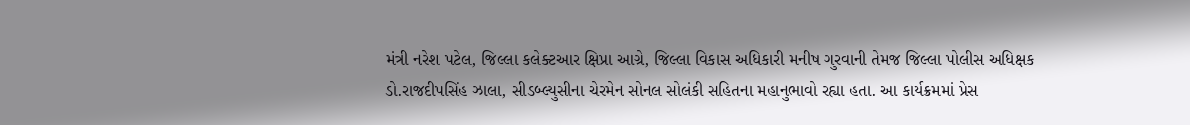મંત્રી નરેશ પટેલ, જિલ્લા કલેક્ટઆર ક્ષિપ્રા આગ્રે, જિલ્લા વિકાસ અધિકારી મનીષ ગુરવાની તેમજ જિલ્લા પોલીસ અધિક્ષક ડો.રાજદીપસિંહ ઝાલા, સીડબ્લ્યુસીના ચેરમેન સોનલ સોલંકી સહિતના મહાનુભાવો રહ્યા હતા. આ કાર્યક્રમમાં પ્રેસ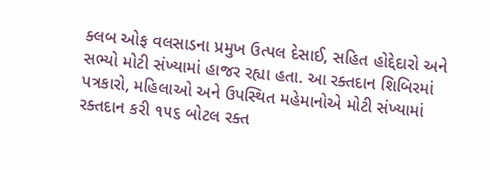ક્લબ ઓફ વલસાડના પ્રમુખ ઉત્પલ દેસાઈ, સહિત હોદ્દેદારો અને સભ્યો મોટી સંખ્યામાં હાજર રહ્યા હતા. આ રક્તદાન શિબિરમાં પત્રકારો, મહિલાઓ અને ઉપસ્થિત મહેમાનોએ મોટી સંખ્યામાં રક્તદાન કરી ૧૫૬ બોટલ રક્ત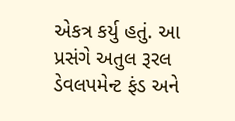એકત્ર કર્યુ હતું. આ પ્રસંગે અતુલ રૂરલ ડેવલપમેન્ટ ફંડ અને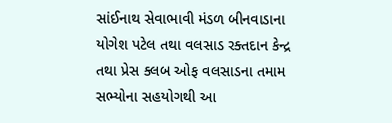સાંઈનાથ સેવાભાવી મંડળ બીનવાડાના યોગેશ પટેલ તથા વલસાડ રક્તદાન કેન્દ્ર તથા પ્રેસ ક્લબ ઓફ વલસાડના તમામ સભ્યોના સહયોગથી આ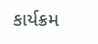કાર્યક્રમ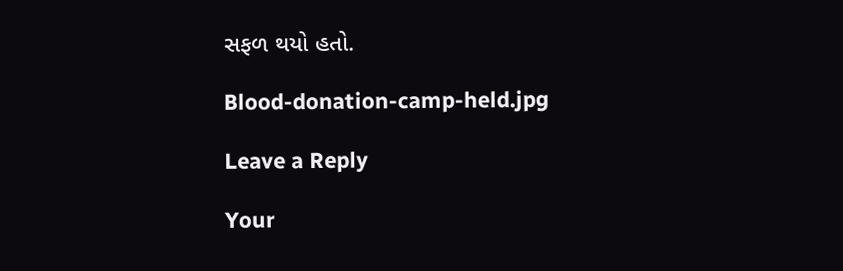સફળ થયો હતો.

Blood-donation-camp-held.jpg

Leave a Reply

Your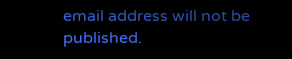email address will not be published.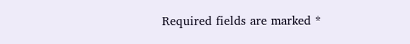Required fields are marked *